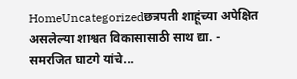HomeUncategorizedछत्रपती शाहूंच्या अपेक्षित असलेल्या शाश्वत विकासासाठी साथ द्या. - समरजित घाटगे यांचे...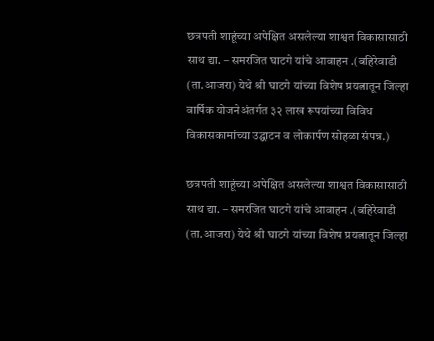छत्रपती शाहूंच्या अपेक्षित असलेल्या शाश्वत विकासासाठी साथ द्या. – समरजित घाटगे यांचे आवाहन .(बहिरेवाडी (ता.आजरा) येथे श्री घाटगे यांच्या विशेष प्रयत्नातून जिल्हा वार्षिक योजनेअंतर्गत ३२ लाख रूपयांच्या विविध विकासकामांच्या उद्घाटन व लोकार्पण सोहळा संपन्न.)

छत्रपती शाहूंच्या अपेक्षित असलेल्या शाश्वत विकासासाठी साथ द्या. – समरजित घाटगे यांचे आवाहन .(बहिरेवाडी (ता.आजरा) येथे श्री घाटगे यांच्या विशेष प्रयत्नातून जिल्हा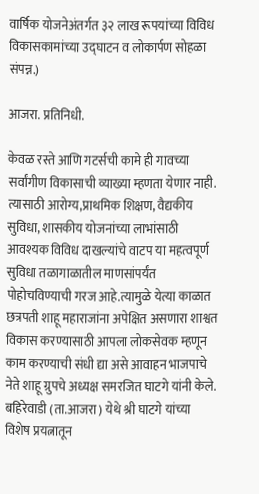वार्षिक योजनेअंतर्गत ३२ लाख रूपयांच्या विविध विकासकामांच्या उद्घाटन व लोकार्पण सोहळा संपन्न.)

आजरा. प्रतिनिधी.

केवळ रस्ते आणि गटर्सची कामे ही गावच्या सर्वांगीण विकासाची व्याख्या म्हणता येणार नाही. त्यासाठी आरोग्य,प्राथमिक शिक्षण, वैद्यकीय सुविधा, शासकीय योजनांच्या लाभांसाठी आवश्यक विविध दाखल्यांचे वाटप या महत्वपूर्ण सुविधा तळागाळातील माणसांपर्यंत पोहोचविण्याची गरज आहे.त्यामुळे येत्या काळात छत्रपती शाहू महाराजांना अपेक्षित असणारा शाश्वत विकास करण्यासाठी आपला लोकसेवक म्हणून काम करण्याची संधी द्या असे आवाहन भाजपाचे नेते शाहू ग्रुपचे अध्यक्ष समरजित घाटगे यांनी केले. बहिरेवाडी (ता.आजरा) येथे श्री घाटगे यांच्या विशेष प्रयत्नातून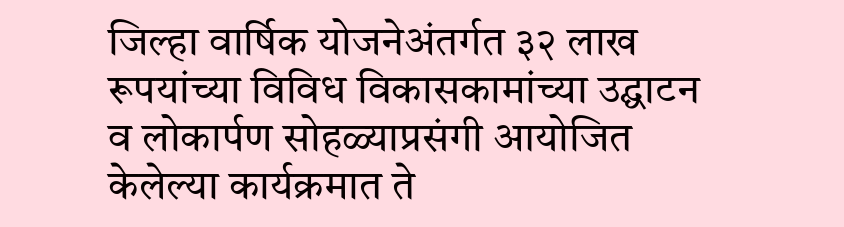जिल्हा वार्षिक योजनेअंतर्गत ३२ लाख रूपयांच्या विविध विकासकामांच्या उद्घाटन व लोकार्पण सोहळ्याप्रसंगी आयोजित केलेल्या कार्यक्रमात ते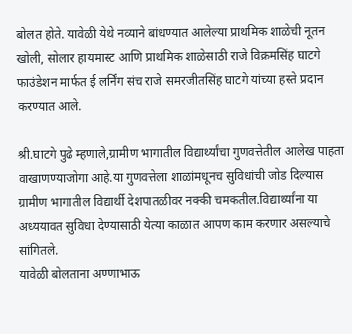बोलत होते. यावेळी येथे नव्याने बांधण्यात आलेल्या प्राथमिक शाळेची नूतन खोली, सोलार हायमास्ट आणि प्राथमिक शाळेसाठी राजे विक्रमसिंह घाटगे फाउंडेशन मार्फत ई लर्निंग संच राजे समरजीतसिंह घाटगे यांच्या हस्ते प्रदान करण्यात आले.

श्री.घाटगे पुढे म्हणाले,ग्रामीण भागातील विद्यार्थ्यांचा गुणवत्तेतील आलेख पाहता वाखाणण्याजोगा आहे.या गुणवत्तेला शाळांमधूनच सुविधांची जोड दिल्यास ग्रामीण भागातील विद्यार्थी देशपातळीवर नक्की चमकतील.विद्यार्थ्यांना या अध्ययावत सुविधा देण्यासाठी येत्या काळात आपण काम करणार असल्याचे सांगितले.
यावेळी बोलताना अण्णाभाऊ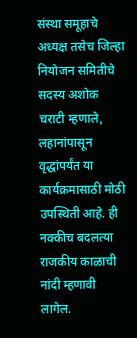संस्था समूहाचे अध्यक्ष तसेच जिल्हा नियोजन समितीचे सदस्य अशोक चराटी म्हणाले, लहानांपासून वृद्धांपर्यंत या कार्यक्रमासाठी मोठी उपस्थिती आहे. ही नक्कीच बदलत्या राजकीय काळाची नांदी म्हणावी लागेल.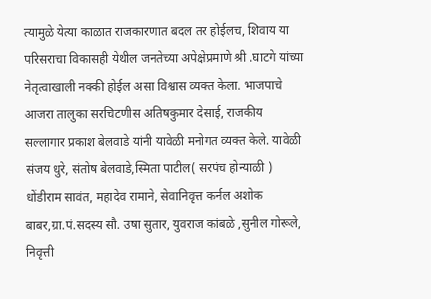त्यामुळे येत्या काळात राजकारणात बदल तर होईलच, शिवाय या परिसराचा विकासही येथील जनतेच्या अपेक्षेप्रमाणे श्री .घाटगे यांच्या नेतृत्वाखाली नक्की होईल असा विश्वास व्यक्त केला. भाजपाचे आजरा तालुका सरचिटणीस अतिषकुमार देसाई, राजकीय सल्लागार प्रकाश बेलवाडे यांनी यावेळी मनोगत व्यक्त केले. यावेळी संजय धुरे, संतोष बेलवाडे,स्मिता पाटील( सरपंच होन्याळी ) धोंडीराम सावंत, महादेव रामाने, सेवानिवृत्त कर्नल अशोक बाबर,ग्रा.पं.सदस्य सौ. उषा सुतार, युवराज कांबळे ,सुनील गोरूले, निवृत्ती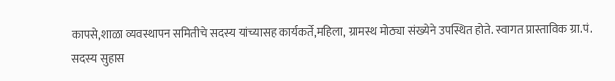कापसे,शाळा व्यवस्थापन समितीचे सदस्य यांच्यासह कार्यकर्ते,महिला, ग्रामस्थ मोठ्या संख्येने उपस्थित होते. स्वागत प्रास्ताविक ग्रा.पं. सदस्य सुहास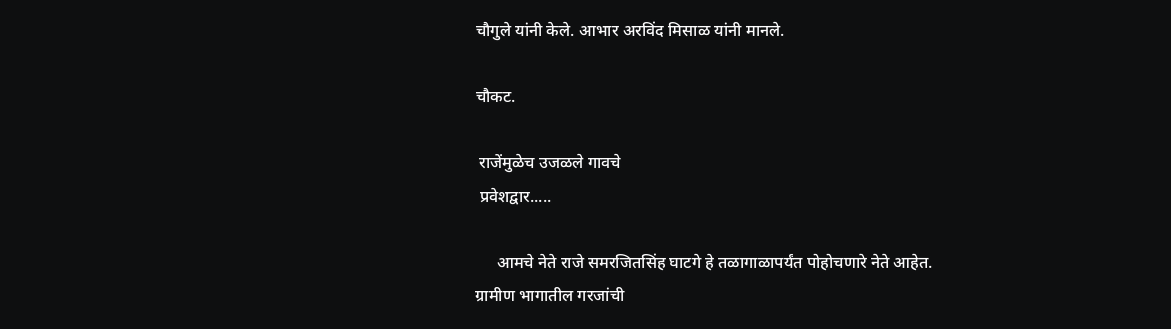चौगुले यांनी केले. आभार अरविंद मिसाळ यांनी मानले.

चौकट.

 राजेंमुळेच उजळले गावचे
 प्रवेशद्वार.....

     आमचे नेते राजे समरजितसिंह घाटगे हे तळागाळापर्यंत पोहोचणारे नेते आहेत. ग्रामीण भागातील गरजांची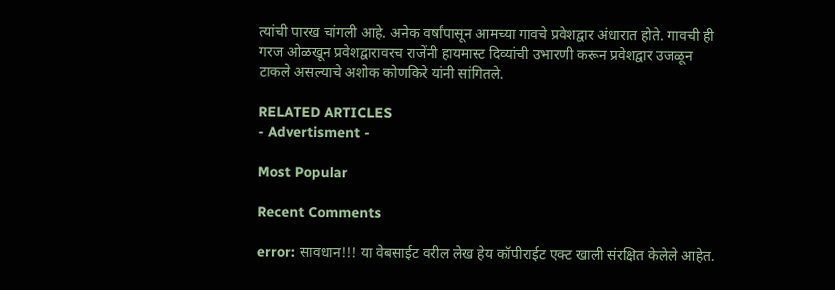त्यांची पारख चांगली आहे. अनेक वर्षांपासून आमच्या गावचे प्रवेशद्वार अंधारात होते. गावची ही गरज ओळखून प्रवेशद्वारावरच राजेंनी हायमास्ट दिव्यांची उभारणी करून प्रवेशद्वार उजळून टाकले असल्याचे अशोक कोणकिरे यांनी सांगितले.

RELATED ARTICLES
- Advertisment -

Most Popular

Recent Comments

error: सावधान!!! या वेबसाईट वरील लेख हेय कॉपीराईट एक्ट खाली संरक्षित केलेले आहेत.